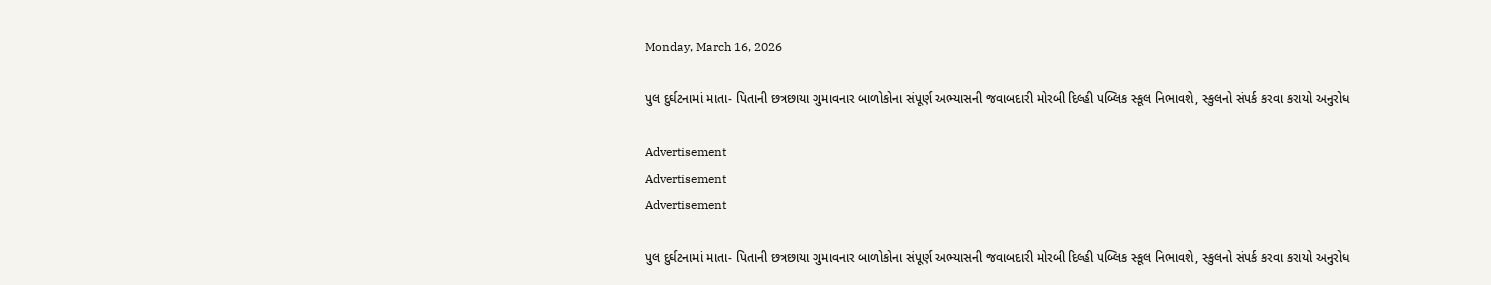Monday, March 16, 2026

પુલ દુર્ઘટનામાં માતા- પિતાની છત્રછાયા ગુમાવનાર બાળોકોના સંપૂર્ણ અભ્યાસની જવાબદારી મોરબી દિલ્હી પબ્લિક સ્કૂલ નિભાવશે, સ્કુલનો સંપર્ક કરવા કરાયો અનુરોધ

Advertisement
Advertisement
Advertisement

પુલ દુર્ઘટનામાં માતા- પિતાની છત્રછાયા ગુમાવનાર બાળોકોના સંપૂર્ણ અભ્યાસની જવાબદારી મોરબી દિલ્હી પબ્લિક સ્કૂલ નિભાવશે, સ્કુલનો સંપર્ક કરવા કરાયો અનુરોધ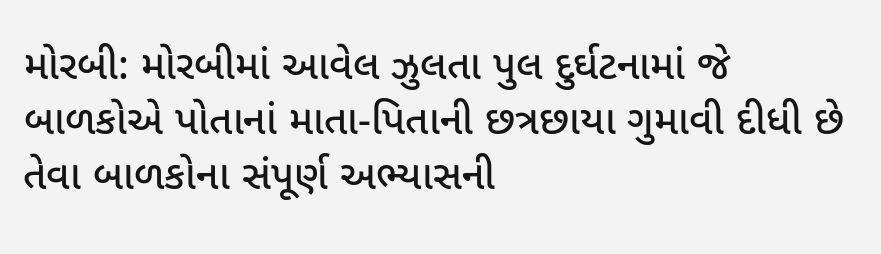મોરબી: મોરબીમાં આવેલ ઝુલતા પુલ દુર્ઘટનામાં જે બાળકોએ પોતાનાં માતા-પિતાની છત્રછાયા ગુમાવી દીધી છે તેવા બાળકોના સંપૂર્ણ અભ્યાસની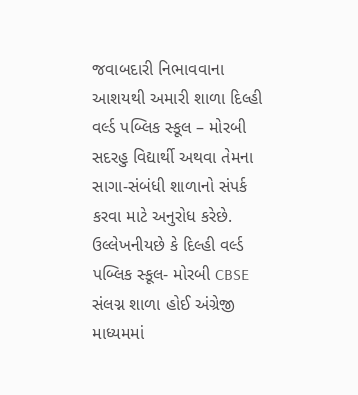જવાબદારી નિભાવવાના આશયથી અમારી શાળા દિલ્હી વર્લ્ડ પબ્લિક સ્કૂલ – મોરબી સદરહુ વિદ્યાર્થી અથવા તેમના સાગા-સંબંધી શાળાનો સંપર્ક કરવા માટે અનુરોધ કરેછે. ઉલ્લેખનીયછે કે દિલ્હી વર્લ્ડ પબ્લિક સ્કૂલ- મોરબી CBSE સંલગ્ન શાળા હોઈ અંગ્રેજી માધ્યમમાં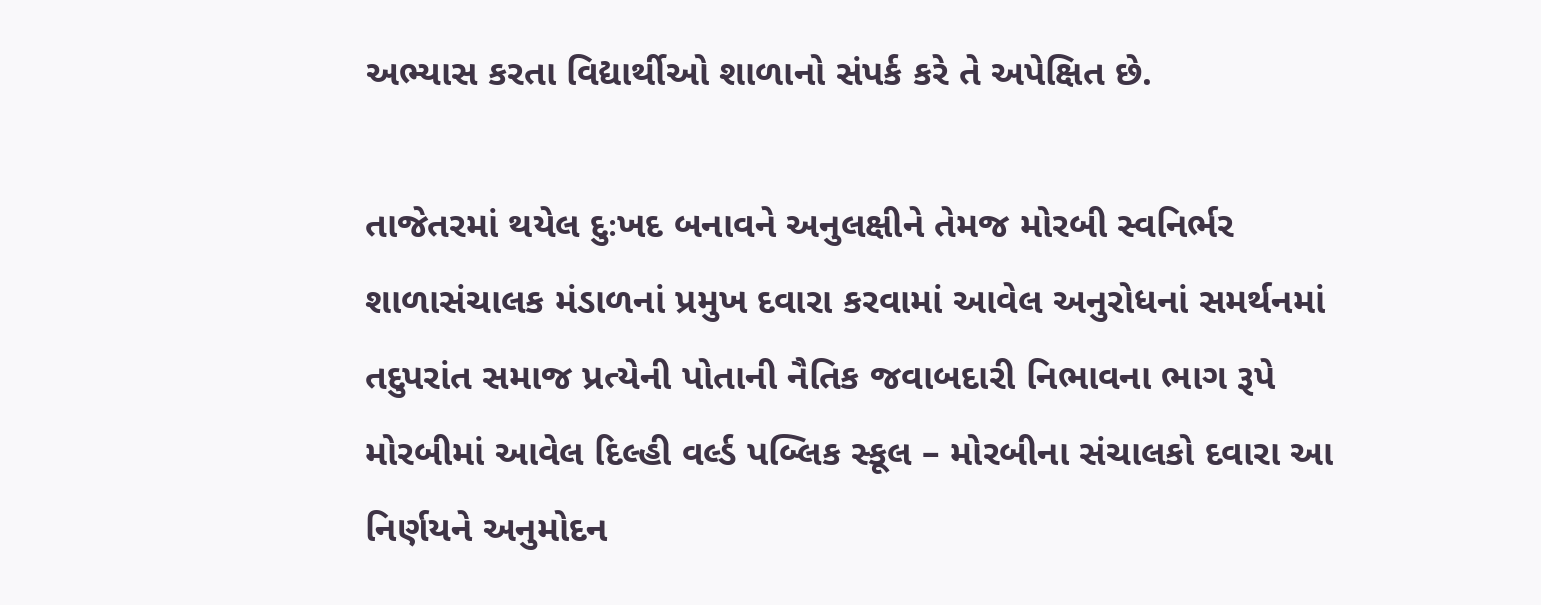અભ્યાસ કરતા વિદ્યાર્થીઓ શાળાનો સંપર્ક કરે તે અપેક્ષિત છે.

તાજેતરમાં થયેલ દુઃખદ બનાવને અનુલક્ષીને તેમજ મોરબી સ્વનિર્ભર શાળાસંચાલક મંડાળનાં પ્રમુખ દવારા કરવામાં આવેલ અનુરોધનાં સમર્થનમાં તદુપરાંત સમાજ પ્રત્યેની પોતાની નૈતિક જવાબદારી નિભાવના ભાગ રૂપે મોરબીમાં આવેલ દિલ્હી વર્લ્ડ પબ્લિક સ્કૂલ – મોરબીના સંચાલકો દવારા આ નિર્ણયને અનુમોદન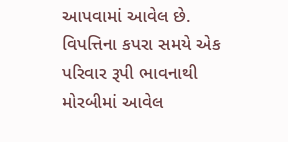આપવામાં આવેલ છે. વિપત્તિના કપરા સમયે એક પરિવાર રૂપી ભાવનાથી મોરબીમાં આવેલ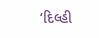‘દિલ્હી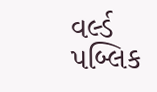વર્લ્ડ પબ્લિક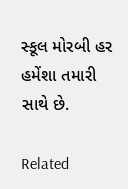સ્કૂલ મોરબી હર હમેંશા તમારી સાથે છે.

Related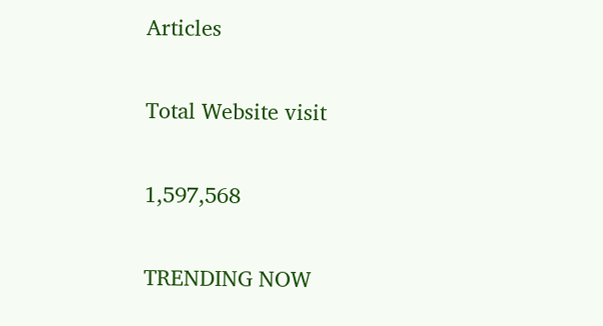Articles

Total Website visit

1,597,568

TRENDING NOW